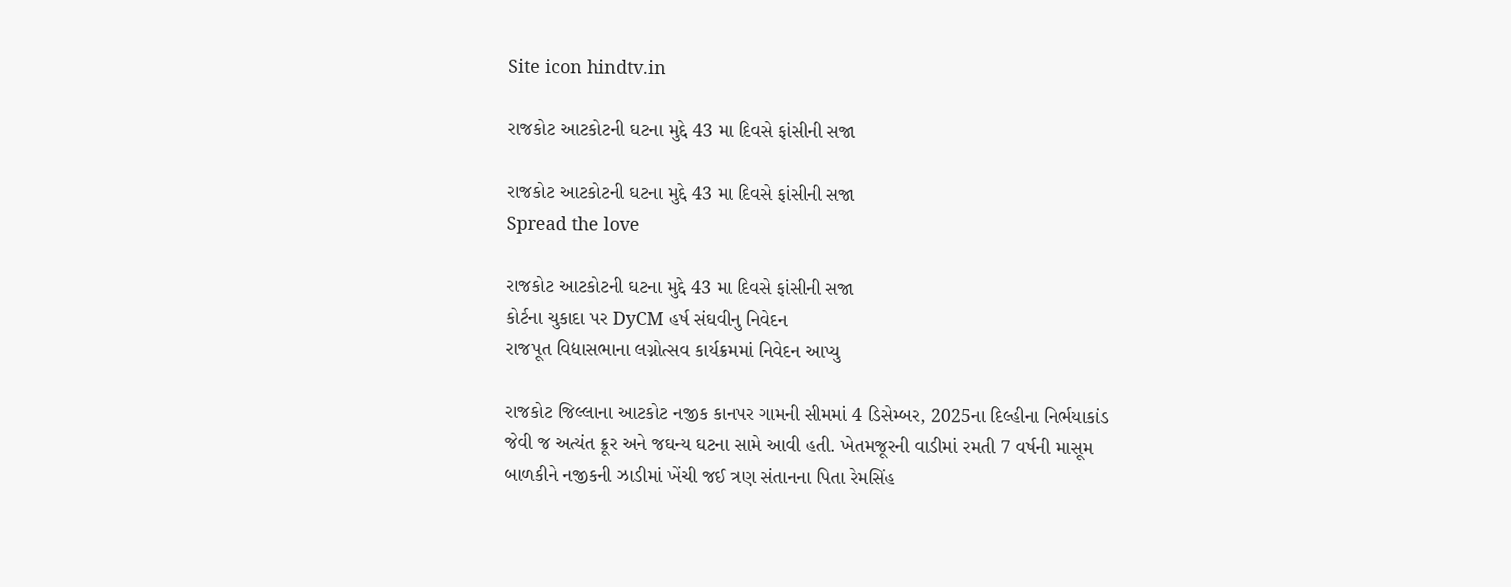Site icon hindtv.in

રાજકોટ આટકોટની ઘટના મુદ્દે 43 મા દિવસે ફાંસીની સજા

રાજકોટ આટકોટની ઘટના મુદ્દે 43 મા દિવસે ફાંસીની સજા
Spread the love

રાજકોટ આટકોટની ઘટના મુદ્દે 43 મા દિવસે ફાંસીની સજા
કોર્ટના ચુકાદા પર DyCM હર્ષ સંઘવીનુ નિવેદન
રાજપૂત વિદ્યાસભાના લગ્નોત્સવ કાર્યક્રમમાં નિવેદન આપ્યુ

રાજકોટ જિલ્લાના આટકોટ નજીક કાનપર ગામની સીમમાં 4 ડિસેમ્બર, 2025ના દિલ્હીના નિર્ભયાકાંડ જેવી જ અત્યંત ક્રૂર અને જઘન્ય ઘટના સામે આવી હતી. ખેતમજૂરની વાડીમાં રમતી 7 વર્ષની માસૂમ બાળકીને નજીકની ઝાડીમાં ખેંચી જઈ ત્રણ સંતાનના પિતા રેમસિંહ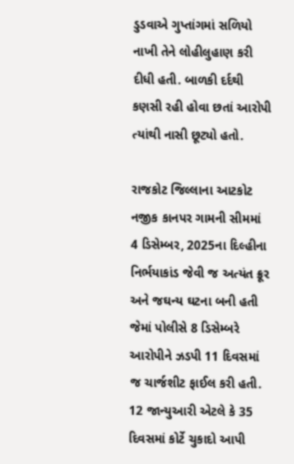ડુડવાએ ગુપ્તાંગમાં સળિયો નાખી તેને લોહીલુહાણ કરી દીધી હતી. બાળકી દર્દથી કણસી રહી હોવા છતાં આરોપી ત્યાંથી નાસી છૂટ્યો હતો.

રાજકોટ જિલ્લાના આટકોટ નજીક કાનપર ગામની સીમમાં 4 ડિસેમ્બર, 2025ના દિલ્હીના નિર્ભયાકાંડ જેવી જ અત્યંત ક્રૂર અને જઘન્ય ઘટના બની હતી જેમાં પોલીસે 8 ડિસેમ્બરે આરોપીને ઝડપી 11 દિવસમાં જ ચાર્જશીટ ફાઈલ કરી હતી. 12 જાન્યુઆરી એટલે કે 35 દિવસમાં કોર્ટે ચુકાદો આપી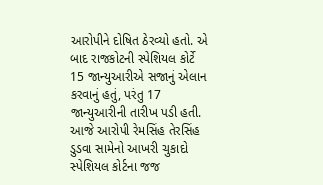આરોપીને દોષિત ઠેરવ્યો હતો. એ બાદ રાજકોટની સ્પેશિયલ કોર્ટે 15 જાન્યુઆરીએ સજાનું એલાન કરવાનું હતું, પરંતુ 17 જાન્યુઆરીની તારીખ પડી હતી. આજે આરોપી રેમસિંહ તેરસિંહ ડુડવા સામેનો આખરી ચુકાદો સ્પેશિયલ કોર્ટના જજ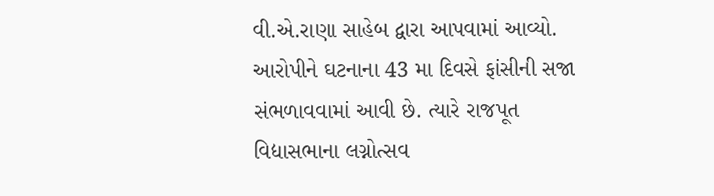વી.એ.રાણા સાહેબ દ્વારા આપવામાં આવ્યો. આરોપીને ઘટનાના 43 મા દિવસે ફાંસીની સજા સંભળાવવામાં આવી છે. ત્યારે રાજપૂત વિદ્યાસભાના લગ્નોત્સવ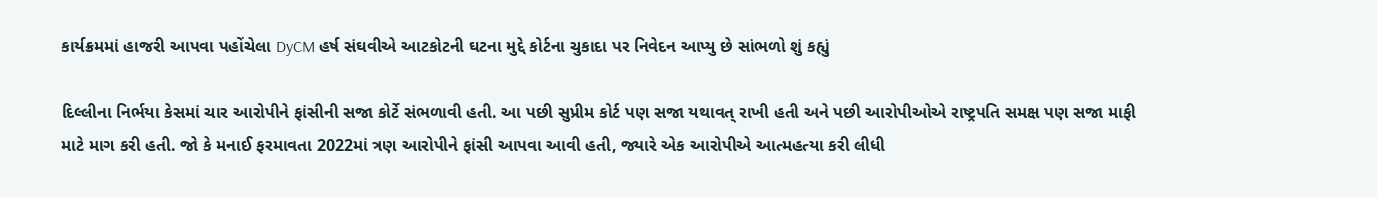કાર્યક્રમમાં હાજરી આપવા પહોંચેલા DyCM હર્ષ સંઘવીએ આટકોટની ઘટના મુદ્દે કોર્ટના ચુકાદા પર નિવેદન આપ્યુ છે સાંભળો શું કહ્યું

દિલ્લીના નિર્ભયા કેસમાં ચાર આરોપીને ફાંસીની સજા કોર્ટે સંભળાવી હતી. આ પછી સુપ્રીમ કોર્ટ પણ સજા યથાવત્ રાખી હતી અને પછી આરોપીઓએ રાષ્ટ્રપતિ સમક્ષ પણ સજા માફી માટે માગ કરી હતી. જો કે મનાઈ ફરમાવતા 2022માં ત્રણ આરોપીને ફાંસી આપવા આવી હતી, જ્યારે એક આરોપીએ આત્મહત્યા કરી લીધી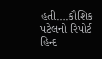હતી….કૌશિક પટેલનો રિપોર્ટ હિન્દ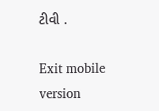ટીવી .

Exit mobile version